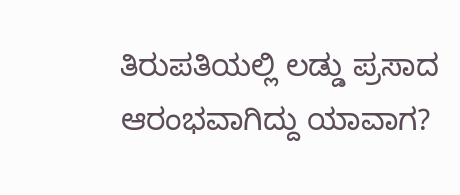ತಿರುಪತಿಯಲ್ಲಿ ಲಡ್ಡು ಪ್ರಸಾದ ಆರಂಭವಾಗಿದ್ದು ಯಾವಾಗ?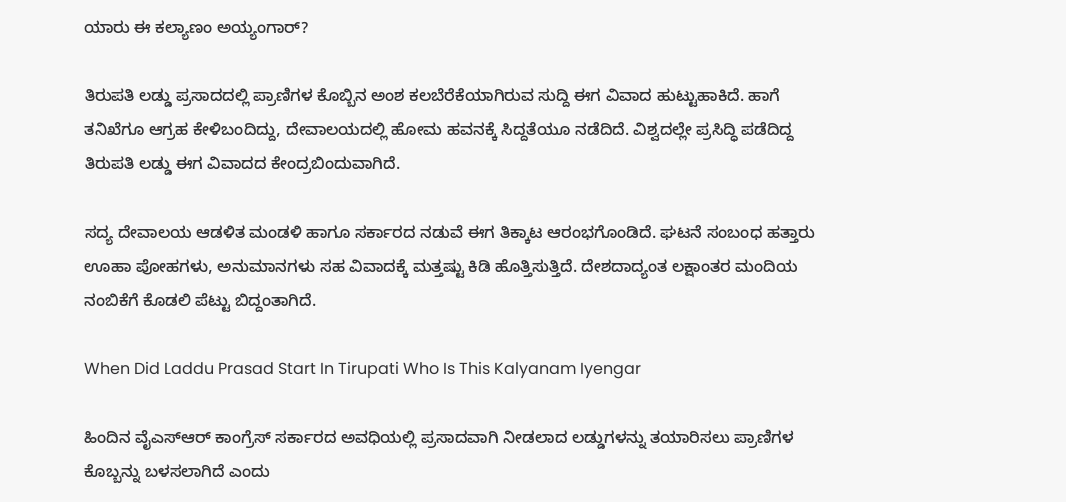ಯಾರು ಈ ಕಲ್ಯಾಣಂ ಅಯ್ಯಂಗಾರ್?

ತಿರುಪತಿ ಲಡ್ಡು ಪ್ರಸಾದದಲ್ಲಿ ಪ್ರಾಣಿಗಳ ಕೊಬ್ಬಿನ ಅಂಶ ಕಲಬೆರೆಕೆಯಾಗಿರುವ ಸುದ್ದಿ ಈಗ ವಿವಾದ ಹುಟ್ಟುಹಾಕಿದೆ. ಹಾಗೆ ತನಿಖೆಗೂ ಆಗ್ರಹ ಕೇಳಿಬಂದಿದ್ದು, ದೇವಾಲಯದಲ್ಲಿ ಹೋಮ ಹವನಕ್ಕೆ ಸಿದ್ದತೆಯೂ ನಡೆದಿದೆ. ವಿಶ್ವದಲ್ಲೇ ಪ್ರಸಿದ್ಧಿ ಪಡೆದಿದ್ದ ತಿರುಪತಿ ಲಡ್ಡು ಈಗ ವಿವಾದದ ಕೇಂದ್ರಬಿಂದುವಾಗಿದೆ.

ಸದ್ಯ ದೇವಾಲಯ ಆಡಳಿತ ಮಂಡಳಿ ಹಾಗೂ ಸರ್ಕಾರದ ನಡುವೆ ಈಗ ತಿಕ್ಕಾಟ ಆರಂಭಗೊಂಡಿದೆ. ಘಟನೆ ಸಂಬಂಧ ಹತ್ತಾರು ಊಹಾ ಪೋಹಗಳು, ಅನುಮಾನಗಳು ಸಹ ವಿವಾದಕ್ಕೆ ಮತ್ತಷ್ಟು ಕಿಡಿ ಹೊತ್ತಿಸುತ್ತಿದೆ. ದೇಶದಾದ್ಯಂತ ಲಕ್ಷಾಂತರ ಮಂದಿಯ ನಂಬಿಕೆಗೆ ಕೊಡಲಿ ಪೆಟ್ಟು ಬಿದ್ದಂತಾಗಿದೆ.

When Did Laddu Prasad Start In Tirupati Who Is This Kalyanam Iyengar

ಹಿಂದಿನ ವೈಎಸ್‌ಆರ್ ಕಾಂಗ್ರೆಸ್ ಸರ್ಕಾರದ ಅವಧಿಯಲ್ಲಿ ಪ್ರಸಾದವಾಗಿ ನೀಡಲಾದ ಲಡ್ಡುಗಳನ್ನು ತಯಾರಿಸಲು ಪ್ರಾಣಿಗಳ ಕೊಬ್ಬನ್ನು ಬಳಸಲಾಗಿದೆ ಎಂದು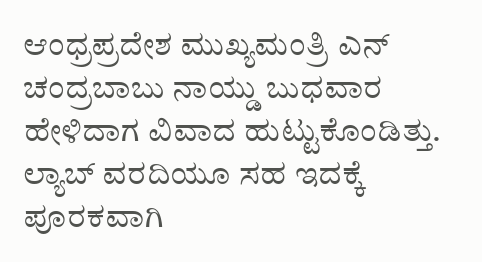ಆಂಧ್ರಪ್ರದೇಶ ಮುಖ್ಯಮಂತ್ರಿ ಎನ್ ಚಂದ್ರಬಾಬು ನಾಯ್ಡು ಬುಧವಾರ ಹೇಳಿದಾಗ ವಿವಾದ ಹುಟ್ಟುಕೊಂಡಿತ್ತು. ಲ್ಯಾಬ್ ವರದಿಯೂ ಸಹ ಇದಕ್ಕೆ ಪೂರಕವಾಗಿ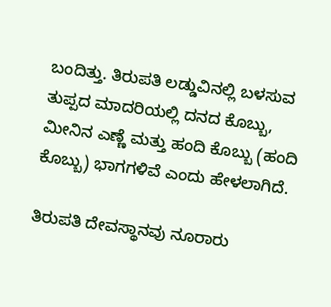ಬಂದಿತ್ತು. ತಿರುಪತಿ ಲಡ್ಡುವಿನಲ್ಲಿ ಬಳಸುವ ತುಪ್ಪದ ಮಾದರಿಯಲ್ಲಿ ದನದ ಕೊಬ್ಬು, ಮೀನಿನ ಎಣ್ಣೆ ಮತ್ತು ಹಂದಿ ಕೊಬ್ಬು (ಹಂದಿ ಕೊಬ್ಬು) ಭಾಗಗಳಿವೆ ಎಂದು ಹೇಳಲಾಗಿದೆ.

ತಿರುಪತಿ ದೇವಸ್ಥಾನವು ನೂರಾರು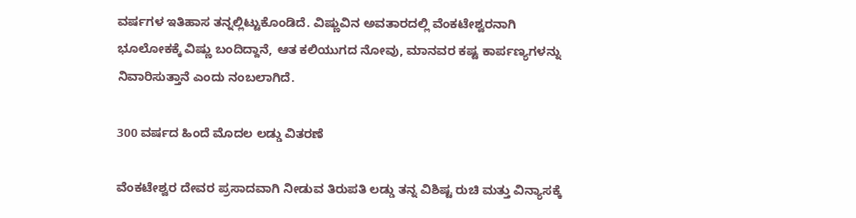ವರ್ಷಗಳ ಇತಿಹಾಸ ತನ್ನಲ್ಲಿಟ್ಟುಕೊಂಡಿದೆ. ವಿಷ್ಣುವಿನ ಅವತಾರದಲ್ಲಿ ವೆಂಕಟೇಶ್ವರನಾಗಿ ಭೂಲೋಕಕ್ಕೆ ವಿಷ್ಣು ಬಂದಿದ್ದಾನೆ, ಆತ ಕಲಿಯುಗದ ನೋವು, ಮಾನವರ ಕಷ್ಟ ಕಾರ್ಪಣ್ಯಗಳನ್ನು ನಿವಾರಿಸುತ್ತಾನೆ ಎಂದು ನಂಬಲಾಗಿದೆ.

300 ವರ್ಷದ ಹಿಂದೆ ಮೊದಲ ಲಡ್ಡು ವಿತರಣೆ

ವೆಂಕಟೇಶ್ವರ ದೇವರ ಪ್ರಸಾದವಾಗಿ ನೀಡುವ ತಿರುಪತಿ ಲಡ್ಡು ತನ್ನ ವಿಶಿಷ್ಟ ರುಚಿ ಮತ್ತು ವಿನ್ಯಾಸಕ್ಕೆ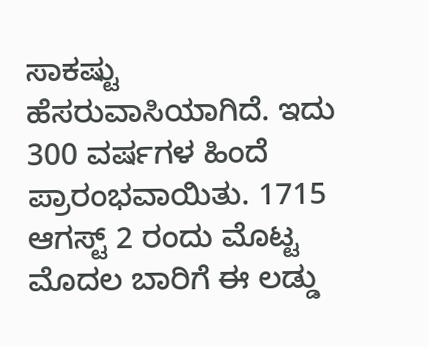ಸಾಕಷ್ಟು ಹೆಸರುವಾಸಿಯಾಗಿದೆ. ಇದು 300 ವರ್ಷಗಳ ಹಿಂದೆ ಪ್ರಾರಂಭವಾಯಿತು. 1715 ಆಗಸ್ಟ್ 2 ರಂದು ಮೊಟ್ಟ ಮೊದಲ ಬಾರಿಗೆ ಈ ಲಡ್ಡು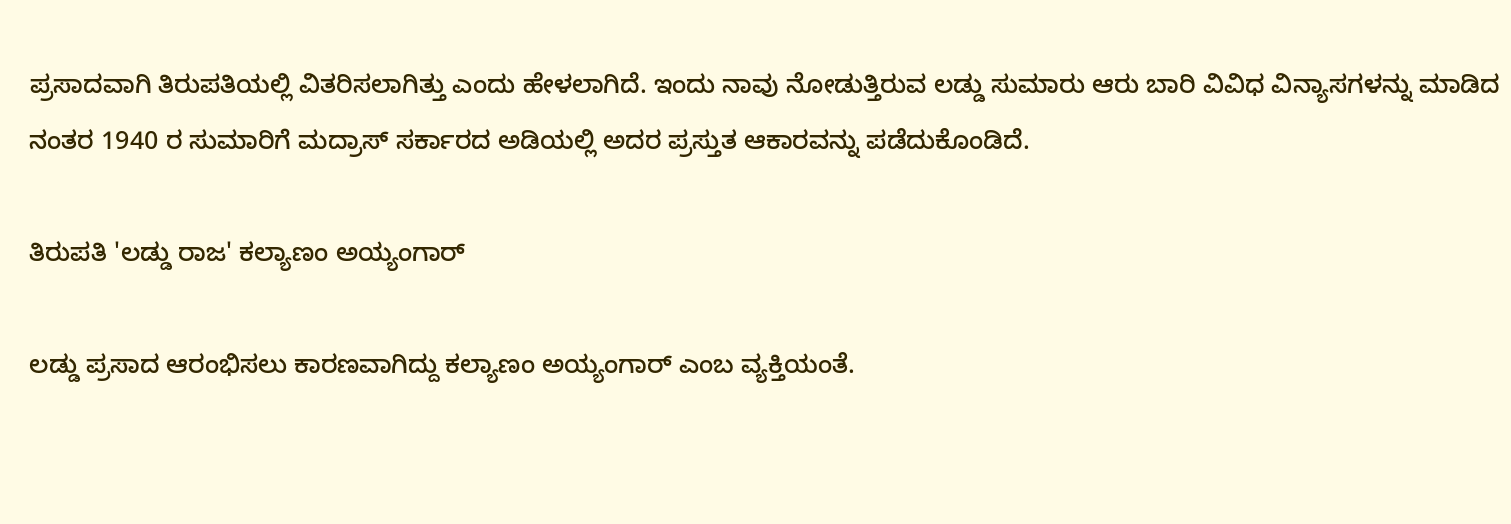ಪ್ರಸಾದವಾಗಿ ತಿರುಪತಿಯಲ್ಲಿ ವಿತರಿಸಲಾಗಿತ್ತು ಎಂದು ಹೇಳಲಾಗಿದೆ. ಇಂದು ನಾವು ನೋಡುತ್ತಿರುವ ಲಡ್ಡು ಸುಮಾರು ಆರು ಬಾರಿ ವಿವಿಧ ವಿನ್ಯಾಸಗಳನ್ನು ಮಾಡಿದ ನಂತರ 1940 ರ ಸುಮಾರಿಗೆ ಮದ್ರಾಸ್ ಸರ್ಕಾರದ ಅಡಿಯಲ್ಲಿ ಅದರ ಪ್ರಸ್ತುತ ಆಕಾರವನ್ನು ಪಡೆದುಕೊಂಡಿದೆ.

ತಿರುಪತಿ 'ಲಡ್ಡು ರಾಜ' ಕಲ್ಯಾಣಂ ಅಯ್ಯಂಗಾರ್

ಲಡ್ಡು ಪ್ರಸಾದ ಆರಂಭಿಸಲು ಕಾರಣವಾಗಿದ್ದು ಕಲ್ಯಾಣಂ ಅಯ್ಯಂಗಾರ್ ಎಂಬ ವ್ಯಕ್ತಿಯಂತೆ.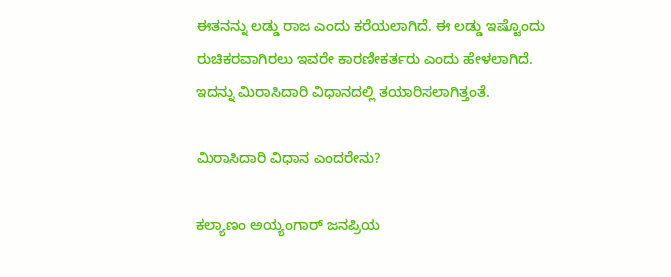ಈತನನ್ನು ಲಡ್ಡು ರಾಜ ಎಂದು ಕರೆಯಲಾಗಿದೆ. ಈ ಲಡ್ಡು ಇಷ್ಟೊಂದು ರುಚಿಕರವಾಗಿರಲು ಇವರೇ ಕಾರಣೀಕರ್ತರು ಎಂದು ಹೇಳಲಾಗಿದೆ. ಇದನ್ನು ಮಿರಾಸಿದಾರಿ ವಿಧಾನದಲ್ಲಿ ತಯಾರಿಸಲಾಗಿತ್ತಂತೆ.

ಮಿರಾಸಿದಾರಿ ವಿಧಾನ ಎಂದರೇನು?

ಕಲ್ಯಾಣಂ ಅಯ್ಯಂಗಾರ್ ಜನಪ್ರಿಯ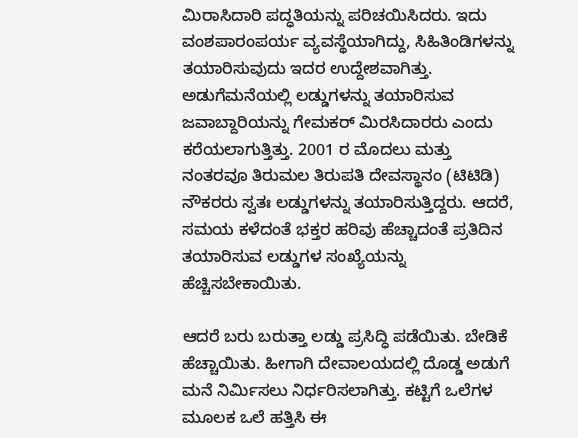ಮಿರಾಸಿದಾರಿ ಪದ್ಧತಿಯನ್ನು ಪರಿಚಯಿಸಿದರು. ಇದು ವಂಶಪಾರಂಪರ್ಯ ವ್ಯವಸ್ಥೆಯಾಗಿದ್ದು, ಸಿಹಿತಿಂಡಿಗಳನ್ನು ತಯಾರಿಸುವುದು ಇದರ ಉದ್ದೇಶವಾಗಿತ್ತು. ಅಡುಗೆಮನೆಯಲ್ಲಿ ಲಡ್ಡುಗಳನ್ನು ತಯಾರಿಸುವ ಜವಾಬ್ದಾರಿಯನ್ನು ಗೇಮಕರ್ ಮಿರಸಿದಾರರು ಎಂದು ಕರೆಯಲಾಗುತ್ತಿತ್ತು. 2001 ರ ಮೊದಲು ಮತ್ತು ನಂತರವೂ ತಿರುಮಲ ತಿರುಪತಿ ದೇವಸ್ಥಾನಂ (ಟಿಟಿಡಿ) ನೌಕರರು ಸ್ವತಃ ಲಡ್ಡುಗಳನ್ನು ತಯಾರಿಸುತ್ತಿದ್ದರು. ಆದರೆ, ಸಮಯ ಕಳೆದಂತೆ ಭಕ್ತರ ಹರಿವು ಹೆಚ್ಚಾದಂತೆ ಪ್ರತಿದಿನ ತಯಾರಿಸುವ ಲಡ್ಡುಗಳ ಸಂಖ್ಯೆಯನ್ನು ಹೆಚ್ಚಿಸಬೇಕಾಯಿತು.

ಆದರೆ ಬರು ಬರುತ್ತಾ ಲಡ್ಡು ಪ್ರಸಿದ್ಧಿ ಪಡೆಯಿತು. ಬೇಡಿಕೆ ಹೆಚ್ಚಾಯಿತು. ಹೀಗಾಗಿ ದೇವಾಲಯದಲ್ಲಿ ದೊಡ್ಡ ಅಡುಗೆ ಮನೆ ನಿರ್ಮಿಸಲು ನಿರ್ಧರಿಸಲಾಗಿತ್ತು. ಕಟ್ಟಿಗೆ ಒಲೆಗಳ ಮೂಲಕ ಒಲೆ ಹತ್ತಿಸಿ ಈ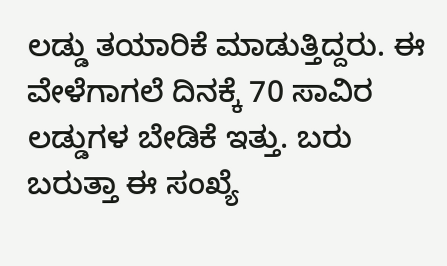ಲಡ್ಡು ತಯಾರಿಕೆ ಮಾಡುತ್ತಿದ್ದರು. ಈ ವೇಳೆಗಾಗಲೆ ದಿನಕ್ಕೆ 70 ಸಾವಿರ ಲಡ್ಡುಗಳ ಬೇಡಿಕೆ ಇತ್ತು. ಬರು ಬರುತ್ತಾ ಈ ಸಂಖ್ಯೆ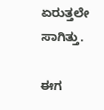ಏರುತ್ತಲೇ ಸಾಗಿತ್ತು.

ಈಗ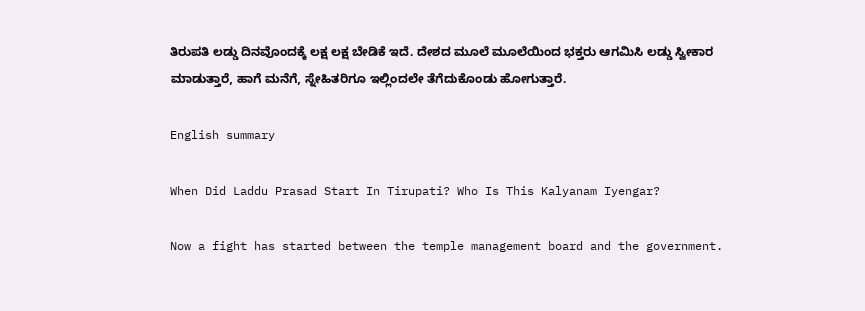ತಿರುಪತಿ ಲಡ್ಡು ದಿನವೊಂದಕ್ಕೆ ಲಕ್ಷ ಲಕ್ಷ ಬೇಡಿಕೆ ಇದೆ. ದೇಶದ ಮೂಲೆ ಮೂಲೆಯಿಂದ ಭಕ್ತರು ಆಗಮಿಸಿ ಲಡ್ಡು ಸ್ವೀಕಾರ ಮಾಡುತ್ತಾರೆ, ಹಾಗೆ ಮನೆಗೆ, ಸ್ನೇಹಿತರಿಗೂ ಇಲ್ಲಿಂದಲೇ ತೆಗೆದುಕೊಂಡು ಹೋಗುತ್ತಾರೆ.

English summary

When Did Laddu Prasad Start In Tirupati? Who Is This Kalyanam Iyengar?

Now a fight has started between the temple management board and the government.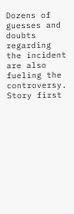Dozens of guesses and doubts regarding the incident are also fueling the controversy.
Story first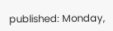published: Monday,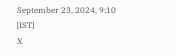September 23, 2024, 9:10 [IST]
X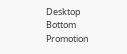Desktop Bottom Promotion